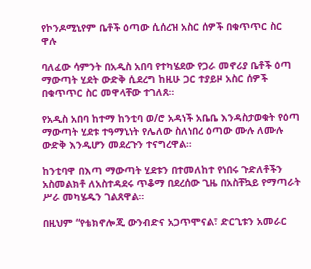የኮንዶሚኒየም ቤቶች ዕጣው ሲሰረዝ አስር ሰዎች በቁጥጥር ስር ዋሉ

ባለፈው ሳምንት በአዲስ አበባ የተካሄደው የጋራ መኖሪያ ቤቶች ዕጣ ማውጣት ሂደት ውድቅ ሲደረግ ከዚሁ ጋር ተያይዞ አስር ሰዎች በቁጥጥር ስር መዋላቸው ተገለጸ።

የአዲስ አበባ ከተማ ከንቲባ ወ/ሮ አዳነች አቤቤ እንዳስታወቁት የዕጣ ማውጣት ሂደቱ ተዓማኒነት የሌለው ስለነበረ ዕጣው ሙሉ ለሙሉ ውድቅ እንዲሆን መደረጉን ተናግረዋል።

ከንቲባዋ በእጣ ማውጣት ሂደቱን በተመለከተ የነበሩ ጉድለቶችን አስመልክቶ ለአስተዳደሩ ጥቆማ በደረሰው ጊዜ በአስቸኳይ የማጣራት ሥራ መካሄዱን ገልጸዋል።

በዚህም “የቴክኖሎጂ ውንብድና አጋጥሞናል፣ ድርጊቱን አመራር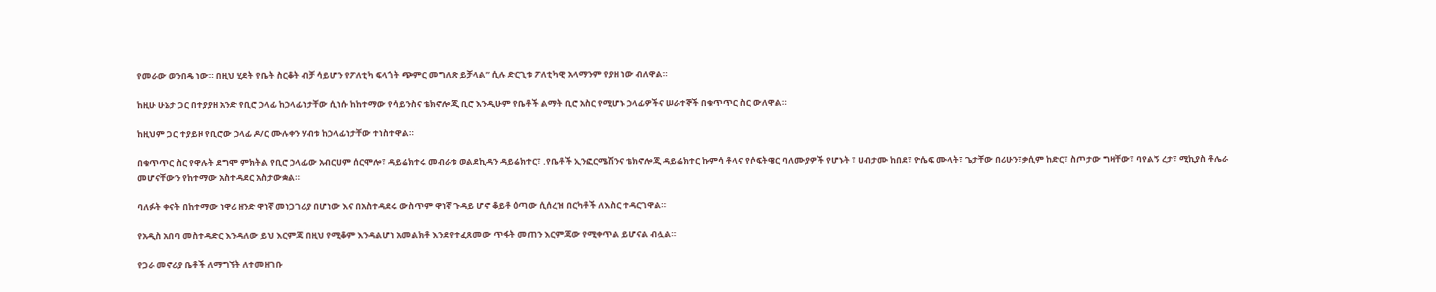የመራው ወንበዴ ነው። በዚህ ሂደት የቤት ስርቆት ብቻ ሳይሆን የፖለቲካ ፍላጎት ጭምር መግለጽ ይቻላል” ሲሉ ድርጊቱ ፖለቲካዊ አላማንም የያዘ ነው ብለዋል።

ከዚሁ ሁኔታ ጋር በተያያዘ አንድ የቢሮ ኃላፊ ከኃላፊነታቸው ሲነሱ ከከተማው የሳይንስና ቴክኖሎጂ ቢሮ እንዲሁም የቤቶች ልማት ቢሮ አስር የሚሆኑ ኃላፊዎችና ሠራተኞች በቁጥጥር ስር ውለዋል።

ከዚህም ጋር ተያይዞ የቢሮው ኃላፊ ዶ/ር ሙሉቀን ሃብቱ ከኃላፊነታቸው ተነስተዋል።

በቁጥጥር ስር የዋሉት ደግሞ ምክትል የቢሮ ኃላፊው አብርሀም ሰርሞሎ፣ ዳይሬክተሩ መብራቱ ወልደኪዳን ዳይሬክተር፣ .የቤቶች ኢንፎርሜሽንና ቴክኖሎጂ ዳይሬክተር ኩምሳ ቶላና የሶፍትዌር ባለሙያዎች የሆኑት ፣ ሀብታሙ ከበደ፣ ዮሴፍ ሙላት፣ ጌታቸው በሪሁን፣ቃሲም ከድር፣ ስጦታው ግዛቸው፣ ባየልኝ ረታ፣ ሚኪያስ ቶሌራ መሆናቸውን የከተማው አስተዳደር አስታውቋል።

ባለፉት ቀናት በከተማው ነዋሪ ዘንድ ዋነኛ መነጋገሪያ በሆነው እና በአስተዳደሩ ውስጥም ዋነኛ ጉዳይ ሆኖ ቆይቶ ዕጣው ሲሰረዝ በርካቶች ለእስር ተዳርገዋል።

የአዲስ አበባ መስተዳድር እንዳለው ይህ እርምጃ በዚህ የሚቆም እንዳልሆነ አመልክቶ እንደየተፈጸመው ጥፋት መጠን እርምጃው የሚቀጥል ይሆናል ብሏል።

የጋራ መኖሪያ ቤቶች ለማግኘት ለተመዘገቡ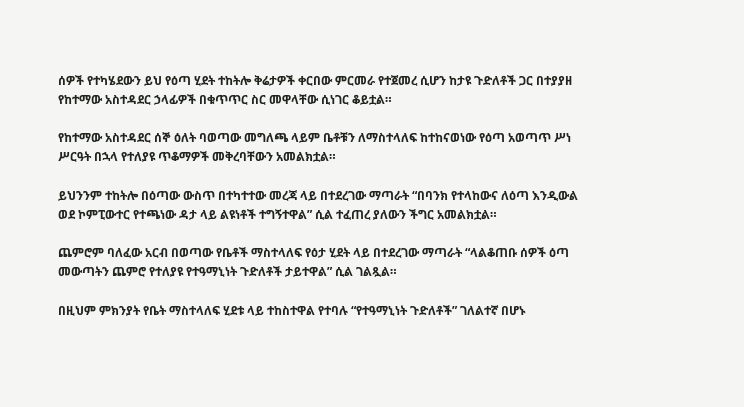ሰዎች የተካሄደውን ይህ የዕጣ ሂደት ተከትሎ ቅሬታዎች ቀርበው ምርመራ የተጀመረ ሲሆን ከታዩ ጉድለቶች ጋር በተያያዘ የከተማው አስተዳደር ኃላፊዎች በቁጥጥር ስር መዋላቸው ሲነገር ቆይቷል።

የከተማው አስተዳደር ሰኞ ዕለት ባወጣው መግለጫ ላይም ቤቶቹን ለማስተላለፍ ከተከናወነው የዕጣ አወጣጥ ሥነ ሥርዓት በኋላ የተለያዩ ጥቆማዎች መቅረባቸውን አመልክቷል።

ይህንንም ተከትሎ በዕጣው ውስጥ በተካተተው መረጃ ላይ በተደረገው ማጣራት “በባንክ የተላከውና ለዕጣ እንዲውል ወደ ኮምፒውተር የተጫነው ዳታ ላይ ልዩነቶች ተግኝተዋል” ሲል ተፈጠረ ያለውን ችግር አመልክቷል።

ጨምሮም ባለፈው አርብ በወጣው የቤቶች ማስተላለፍ የዕታ ሂደት ላይ በተደረገው ማጣራት “ላልቆጠቡ ሰዎች ዕጣ መውጣትን ጨምሮ የተለያዩ የተዓማኒነት ጉድለቶች ታይተዋል” ሲል ገልጿል።

በዚህም ምክንያት የቤት ማስተላለፍ ሂደቱ ላይ ተከስተዋል የተባሉ “የተዓማኒነት ጉድለቶች” ገለልተኛ በሆኑ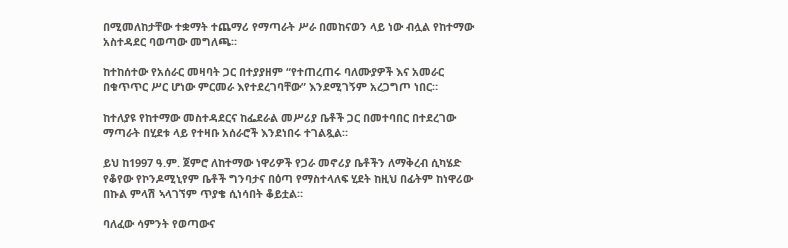በሚመለከታቸው ተቋማት ተጨማሪ የማጣራት ሥራ በመከናወን ላይ ነው ብሏል የከተማው አስተዳደር ባወጣው መግለጫ።

ከተከሰተው የአሰራር መዛባት ጋር በተያያዘም “የተጠረጠሩ ባለሙያዎች እና አመራር በቁጥጥር ሥር ሆነው ምርመራ እየተደረገባቸው” እንደሚገኝም አረጋግጦ ነበር።

ከተለያዩ የከተማው መስተዳደርና ከፌደራል መሥሪያ ቤቶች ጋር በመተባበር በተደረገው ማጣራት በሂደቱ ላይ የተዛቡ አሰራሮች እንደነበሩ ተገልጿል።

ይህ ከ1997 ዓ.ም. ጀምሮ ለከተማው ነዋሪዎች የጋራ መኖሪያ ቤቶችን ለማቅረብ ሲካሄድ የቆየው የኮንዶሚኒየም ቤቶች ግንባታና በዕጣ የማስተላለፍ ሂደት ከዚህ በፊትም ከነዋሪው በኩል ምላሽ ኣላገኘም ጥያቄ ሲነሳበት ቆይቷል።

ባለፈው ሳምንት የወጣውና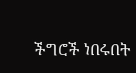ችግሮች ነበሩበት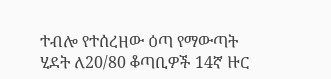ተብሎ የተሰረዘው ዕጣ የማውጣት ሂደት ለ20/80 ቆጣቢዎች 14ኛ ዙር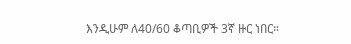እንዲሁም ለ40/60 ቆጣቢዎች 3ኛ ዙር ነበር።